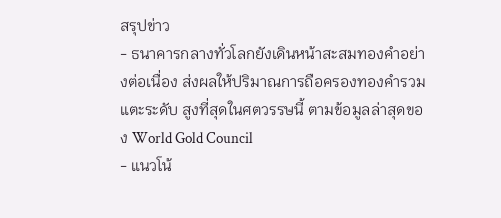สรุปข่าว
- ธนาคารกลางทั่วโลกยังเดินหน้าสะสมทองคำอย่างต่อเนื่อง ส่งผลให้ปริมาณการถือครองทองคำรวมแตะระดับ สูงที่สุดในศตวรรษนี้ ตามข้อมูลล่าสุดของ World Gold Council
- แนวโน้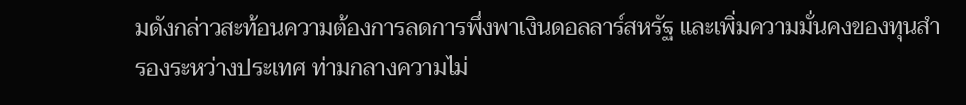มดังกล่าวสะท้อนความต้องการลดการพึ่งพาเงินดอลลาร์สหรัฐ และเพิ่มความมั่นคงของทุนสำรองระหว่างประเทศ ท่ามกลางความไม่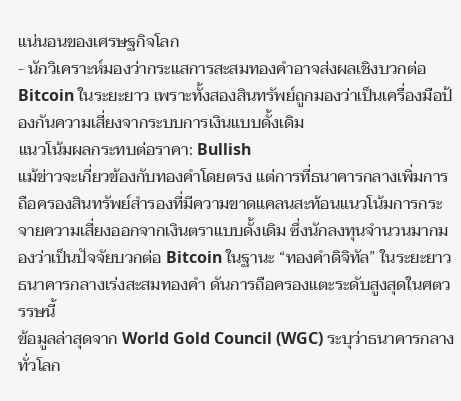แน่นอนของเศรษฐกิจโลก
- นักวิเคราะห์มองว่ากระแสการสะสมทองคำอาจส่งผลเชิงบวกต่อ Bitcoin ในระยะยาว เพราะทั้งสองสินทรัพย์ถูกมองว่าเป็นเครื่องมือป้องกันความเสี่ยงจากระบบการเงินแบบดั้งเดิม
แนวโน้มผลกระทบต่อราคา: Bullish
แม้ข่าวจะเกี่ยวข้องกับทองคำโดยตรง แต่การที่ธนาคารกลางเพิ่มการถือครองสินทรัพย์สำรองที่มีความขาดแคลนสะท้อนแนวโน้มการกระจายความเสี่ยงออกจากเงินตราแบบดั้งเดิม ซึ่งนักลงทุนจำนวนมากมองว่าเป็นปัจจัยบวกต่อ Bitcoin ในฐานะ “ทองคำดิจิทัล” ในระยะยาว
ธนาคารกลางเร่งสะสมทองคำ ดันการถือครองแตะระดับสูงสุดในศตวรรษนี้
ข้อมูลล่าสุดจาก World Gold Council (WGC) ระบุว่าธนาคารกลางทั่วโลก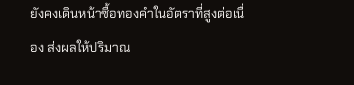ยังคงเดินหน้าซื้อทองคำในอัตราที่สูงต่อเนื่อง ส่งผลให้ปริมาณ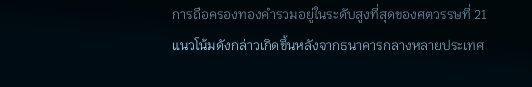การถือครองทองคำรวมอยู่ในระดับสูงที่สุดของศตวรรษที่ 21
แนวโน้มดังกล่าวเกิดขึ้นหลังจากธนาคารกลางหลายประเทศ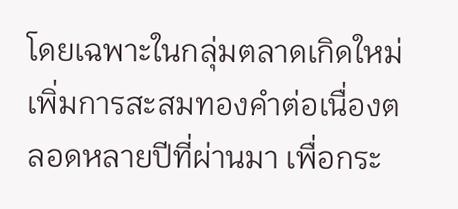โดยเฉพาะในกลุ่มตลาดเกิดใหม่ เพิ่มการสะสมทองคำต่อเนื่องตลอดหลายปีที่ผ่านมา เพื่อกระ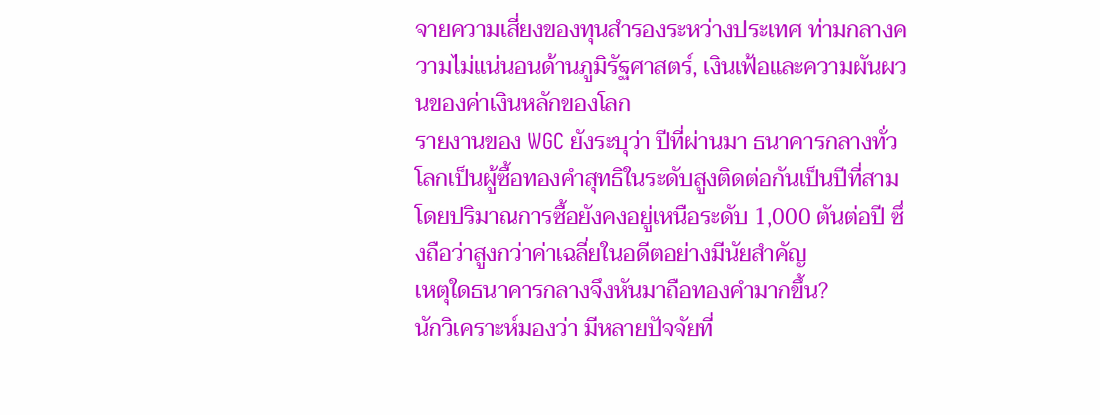จายความเสี่ยงของทุนสำรองระหว่างประเทศ ท่ามกลางความไม่แน่นอนด้านภูมิรัฐศาสตร์, เงินเฟ้อและความผันผวนของค่าเงินหลักของโลก
รายงานของ WGC ยังระบุว่า ปีที่ผ่านมา ธนาคารกลางทั่วโลกเป็นผู้ซื้อทองคำสุทธิในระดับสูงติดต่อกันเป็นปีที่สาม โดยปริมาณการซื้อยังคงอยู่เหนือระดับ 1,000 ตันต่อปี ซึ่งถือว่าสูงกว่าค่าเฉลี่ยในอดีตอย่างมีนัยสำคัญ
เหตุใดธนาคารกลางจึงหันมาถือทองคำมากขึ้น?
นักวิเคราะห์มองว่า มีหลายปัจจัยที่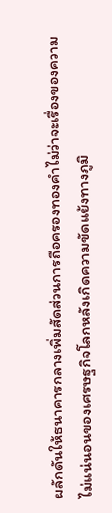ผลักดันให้ธนาคารกลางเพิ่มสัดส่วนการถือครองทองคำไม่ว่าจะเรื่องของความไม่แน่นอนของเศรษฐกิจโลกหลังเกิดความขัดแย้งทางภูมิ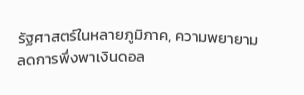รัฐศาสตร์ในหลายภูมิภาค, ความพยายามลดการพึ่งพาเงินดอล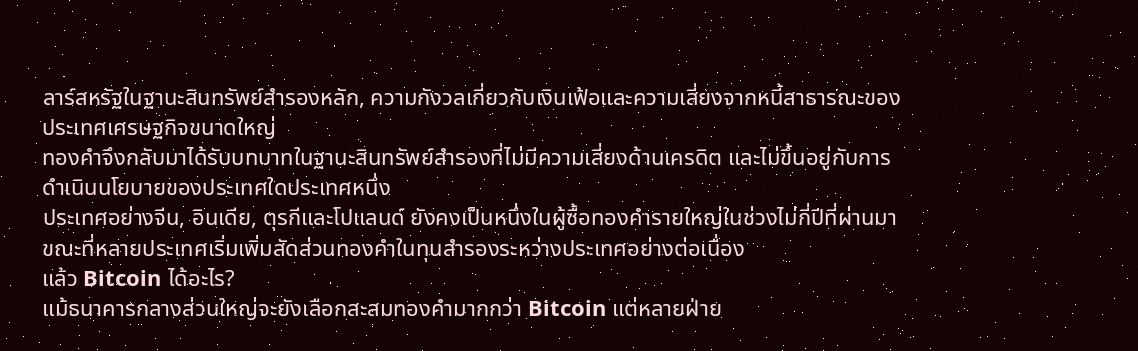ลาร์สหรัฐในฐานะสินทรัพย์สำรองหลัก, ความกังวลเกี่ยวกับเงินเฟ้อและความเสี่ยงจากหนี้สาธารณะของประเทศเศรษฐกิจขนาดใหญ่
ทองคำจึงกลับมาได้รับบทบาทในฐานะสินทรัพย์สำรองที่ไม่มีความเสี่ยงด้านเครดิต และไม่ขึ้นอยู่กับการดำเนินนโยบายของประเทศใดประเทศหนึ่ง
ประเทศอย่างจีน, อินเดีย, ตุรกีและโปแลนด์ ยังคงเป็นหนึ่งในผู้ซื้อทองคำรายใหญ่ในช่วงไม่กี่ปีที่ผ่านมา ขณะที่หลายประเทศเริ่มเพิ่มสัดส่วนทองคำในทุนสำรองระหว่างประเทศอย่างต่อเนื่อง
แล้ว Bitcoin ได้อะไร?
แม้ธนาคารกลางส่วนใหญ่จะยังเลือกสะสมทองคำมากกว่า Bitcoin แต่หลายฝ่าย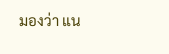มองว่า แน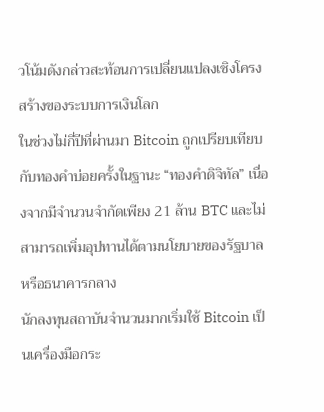วโน้มดังกล่าวสะท้อนการเปลี่ยนแปลงเชิงโครงสร้างของระบบการเงินโลก
ในช่วงไม่กี่ปีที่ผ่านมา Bitcoin ถูกเปรียบเทียบกับทองคำบ่อยครั้งในฐานะ “ทองคำดิจิทัล” เนื่องจากมีจำนวนจำกัดเพียง 21 ล้าน BTC และไม่สามารถเพิ่มอุปทานได้ตามนโยบายของรัฐบาลหรือธนาคารกลาง
นักลงทุนสถาบันจำนวนมากเริ่มใช้ Bitcoin เป็นเครื่องมือกระ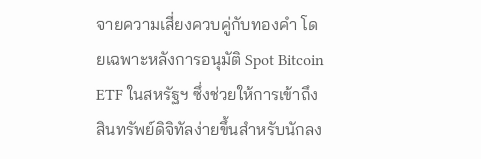จายความเสี่ยงควบคู่กับทองคำ โดยเฉพาะหลังการอนุมัติ Spot Bitcoin ETF ในสหรัฐฯ ซึ่งช่วยให้การเข้าถึงสินทรัพย์ดิจิทัลง่ายขึ้นสำหรับนักลง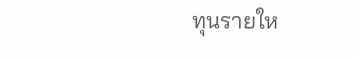ทุนรายให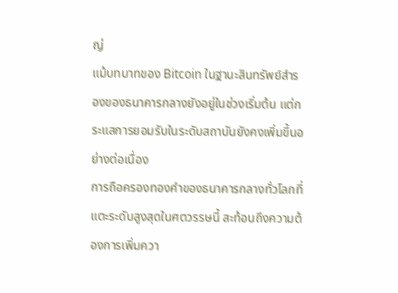ญ่
แม้บทบาทของ Bitcoin ในฐานะสินทรัพย์สำรองของธนาคารกลางยังอยู่ในช่วงเริ่มต้น แต่กระแสการยอมรับในระดับสถาบันยังคงเพิ่มขึ้นอย่างต่อเนื่อง
การถือครองทองคำของธนาคารกลางทั่วโลกที่แตะระดับสูงสุดในศตวรรษนี้ สะท้อนถึงความต้องการเพิ่มควา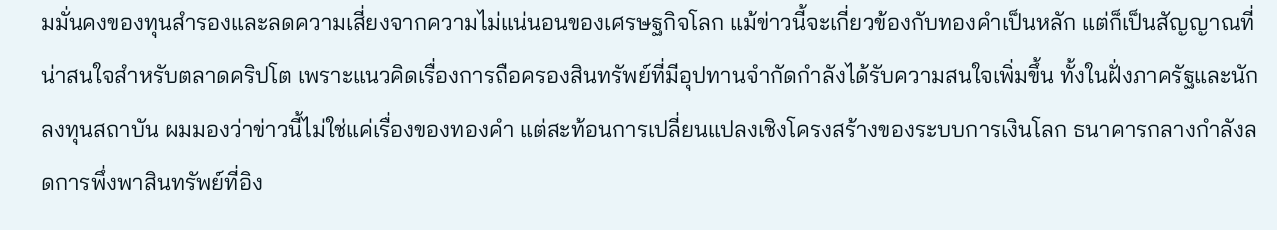มมั่นคงของทุนสำรองและลดความเสี่ยงจากความไม่แน่นอนของเศรษฐกิจโลก แม้ข่าวนี้จะเกี่ยวข้องกับทองคำเป็นหลัก แต่ก็เป็นสัญญาณที่น่าสนใจสำหรับตลาดคริปโต เพราะแนวคิดเรื่องการถือครองสินทรัพย์ที่มีอุปทานจำกัดกำลังได้รับความสนใจเพิ่มขึ้น ทั้งในฝั่งภาครัฐและนักลงทุนสถาบัน ผมมองว่าข่าวนี้ไม่ใช่แค่เรื่องของทองคำ แต่สะท้อนการเปลี่ยนแปลงเชิงโครงสร้างของระบบการเงินโลก ธนาคารกลางกำลังลดการพึ่งพาสินทรัพย์ที่อิง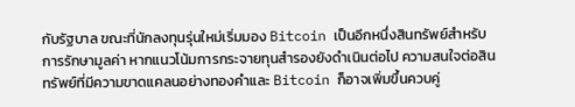กับรัฐบาล ขณะที่นักลงทุนรุ่นใหม่เริ่มมอง Bitcoin เป็นอีกหนึ่งสินทรัพย์สำหรับการรักษามูลค่า หากแนวโน้มการกระจายทุนสำรองยังดำเนินต่อไป ความสนใจต่อสินทรัพย์ที่มีความขาดแคลนอย่างทองคำและ Bitcoin ก็อาจเพิ่มขึ้นควบคู่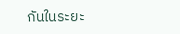กันในระยะ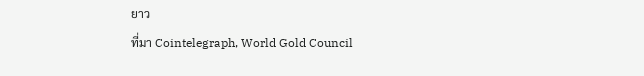ยาว
ที่มา Cointelegraph, World Gold Council